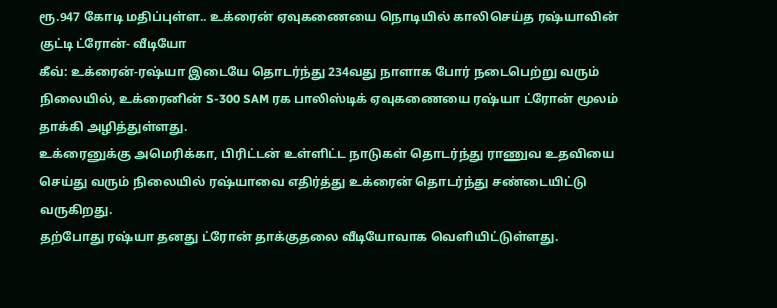ரூ.947 கோடி மதிப்புள்ள.. உக்ரைன் ஏவுகணையை நொடியில் காலிசெய்த ரஷ்யாவின் குட்டி ட்ரோன்- வீடியோ
கீவ்: உக்ரைன்-ரஷ்யா இடையே தொடர்ந்து 234வது நாளாக போர் நடைபெற்று வரும் நிலையில், உக்ரைனின் S-300 SAM ரக பாலிஸ்டிக் ஏவுகணையை ரஷ்யா ட்ரோன் மூலம் தாக்கி அழித்துள்ளது.
உக்ரைனுக்கு அமெரிக்கா, பிரிட்டன் உள்ளிட்ட நாடுகள் தொடர்ந்து ராணுவ உதவியை செய்து வரும் நிலையில் ரஷ்யாவை எதிர்த்து உக்ரைன் தொடர்ந்து சண்டையிட்டு வருகிறது.
தற்போது ரஷ்யா தனது ட்ரோன் தாக்குதலை வீடியோவாக வெளியிட்டுள்ளது.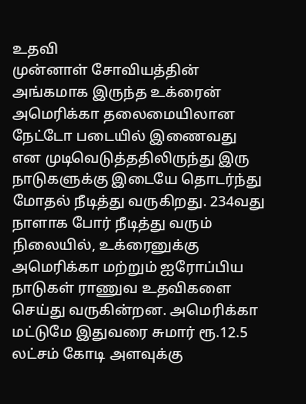உதவி
முன்னாள் சோவியத்தின் அங்கமாக இருந்த உக்ரைன் அமெரிக்கா தலைமையிலான நேட்டோ படையில் இணைவது என முடிவெடுத்ததிலிருந்து இரு நாடுகளுக்கு இடையே தொடர்ந்து மோதல் நீடித்து வருகிறது. 234வது நாளாக போர் நீடித்து வரும் நிலையில், உக்ரைனுக்கு அமெரிக்கா மற்றும் ஐரோப்பிய நாடுகள் ராணுவ உதவிகளை செய்து வருகின்றன. அமெரிக்கா மட்டுமே இதுவரை சுமார் ரூ.12.5 லட்சம் கோடி அளவுக்கு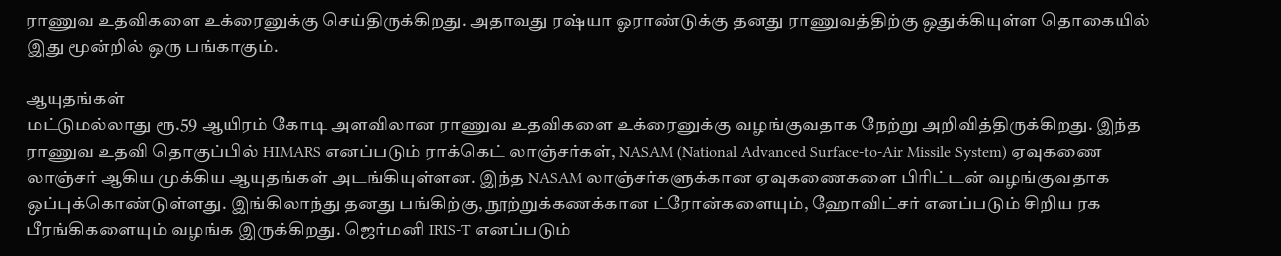ராணுவ உதவிகளை உக்ரைனுக்கு செய்திருக்கிறது. அதாவது ரஷ்யா ஓராண்டுக்கு தனது ராணுவத்திற்கு ஒதுக்கியுள்ள தொகையில் இது மூன்றில் ஒரு பங்காகும்.

ஆயுதங்கள்
மட்டுமல்லாது ரூ.59 ஆயிரம் கோடி அளவிலான ராணுவ உதவிகளை உக்ரைனுக்கு வழங்குவதாக நேற்று அறிவித்திருக்கிறது. இந்த ராணுவ உதவி தொகுப்பில் HIMARS எனப்படும் ராக்கெட் லாஞ்சர்கள், NASAM (National Advanced Surface-to-Air Missile System) ஏவுகணை லாஞ்சர் ஆகிய முக்கிய ஆயுதங்கள் அடங்கியுள்ளன. இந்த NASAM லாஞ்சர்களுக்கான ஏவுகணைகளை பிரிட்டன் வழங்குவதாக ஒப்புக்கொண்டுள்ளது. இங்கிலாந்து தனது பங்கிற்கு, நூற்றுக்கணக்கான ட்ரோன்களையும், ஹோவிட்சர் எனப்படும் சிறிய ரக பீரங்கிகளையும் வழங்க இருக்கிறது. ஜெர்மனி IRIS-T எனப்படும்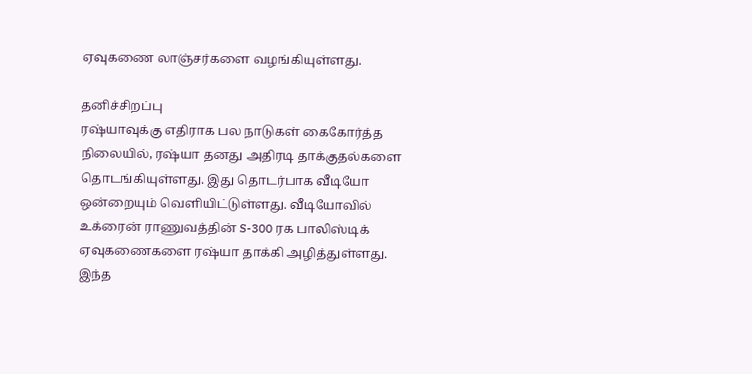ஏவுகணை லாஞ்சர்களை வழங்கியுள்ளது.

தனிச்சிறப்பு
ரஷ்யாவுக்கு எதிராக பல நாடுகள் கைகோர்த்த நிலையில், ரஷ்யா தனது அதிரடி தாக்குதல்களை தொடங்கியுள்ளது. இது தொடர்பாக வீடியோ ஒன்றையும் வெளியிட்டுள்ளது. வீடியோவில் உக்ரைன் ராணுவத்தின் S-300 ரக பாலிஸ்டிக் ஏவுகணைகளை ரஷ்யா தாக்கி அழித்துள்ளது. இந்த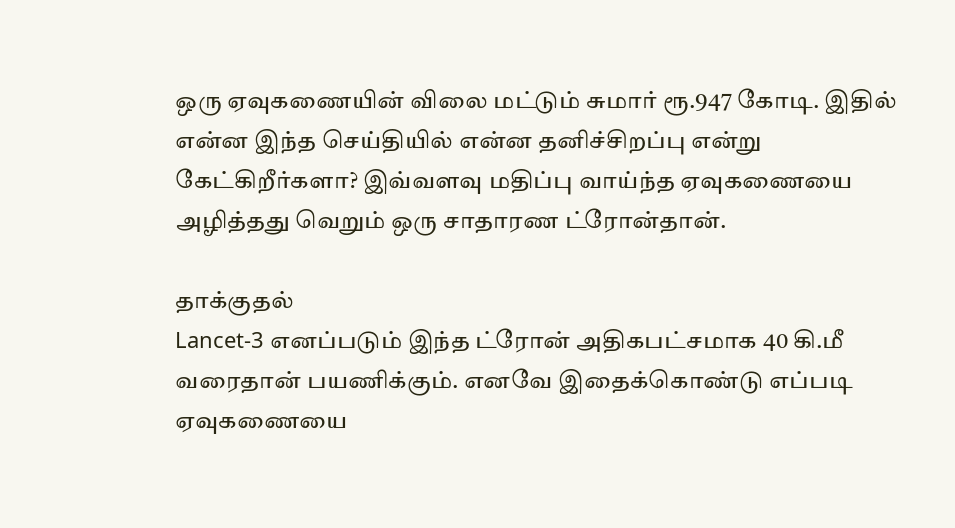ஒரு ஏவுகணையின் விலை மட்டும் சுமார் ரூ.947 கோடி. இதில் என்ன இந்த செய்தியில் என்ன தனிச்சிறப்பு என்று கேட்கிறீர்களா? இவ்வளவு மதிப்பு வாய்ந்த ஏவுகணையை அழித்தது வெறும் ஒரு சாதாரண ட்ரோன்தான்.

தாக்குதல்
Lancet-3 எனப்படும் இந்த ட்ரோன் அதிகபட்சமாக 40 கி.மீ வரைதான் பயணிக்கும். எனவே இதைக்கொண்டு எப்படி ஏவுகணையை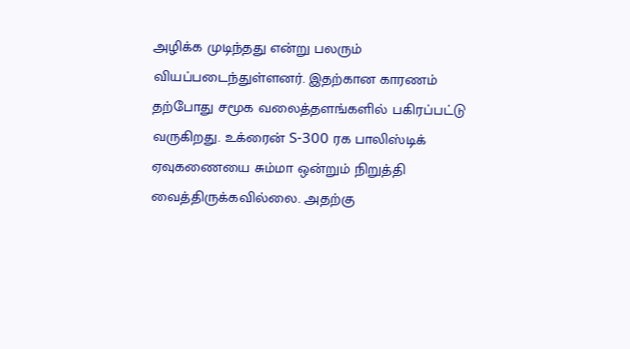அழிக்க முடிந்தது என்று பலரும் வியப்படைந்துள்ளனர். இதற்கான காரணம் தற்போது சமூக வலைத்தளங்களில் பகிரப்பட்டு வருகிறது. உக்ரைன் S-300 ரக பாலிஸ்டிக் ஏவுகணையை சும்மா ஒன்றும் நிறுத்தி வைத்திருக்கவில்லை. அதற்கு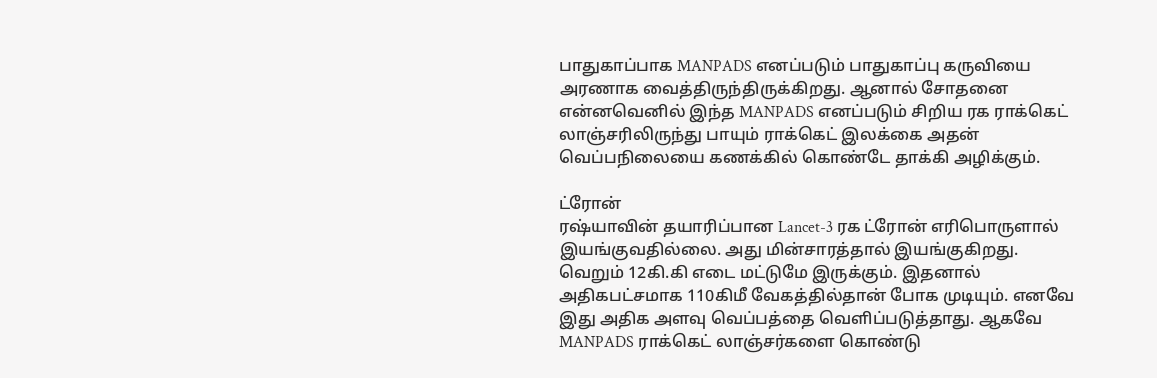பாதுகாப்பாக MANPADS எனப்படும் பாதுகாப்பு கருவியை அரணாக வைத்திருந்திருக்கிறது. ஆனால் சோதனை என்னவெனில் இந்த MANPADS எனப்படும் சிறிய ரக ராக்கெட் லாஞ்சரிலிருந்து பாயும் ராக்கெட் இலக்கை அதன் வெப்பநிலையை கணக்கில் கொண்டே தாக்கி அழிக்கும்.

ட்ரோன்
ரஷ்யாவின் தயாரிப்பான Lancet-3 ரக ட்ரோன் எரிபொருளால் இயங்குவதில்லை. அது மின்சாரத்தால் இயங்குகிறது. வெறும் 12கி.கி எடை மட்டுமே இருக்கும். இதனால் அதிகபட்சமாக 110கிமீ வேகத்தில்தான் போக முடியும். எனவே இது அதிக அளவு வெப்பத்தை வெளிப்படுத்தாது. ஆகவே MANPADS ராக்கெட் லாஞ்சர்களை கொண்டு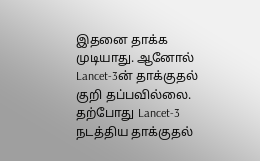இதனை தாக்க முடியாது. ஆனோல் Lancet-3ன் தாக்குதல் குறி தப்பவில்லை. தற்போது Lancet-3 நடத்திய தாக்குதல்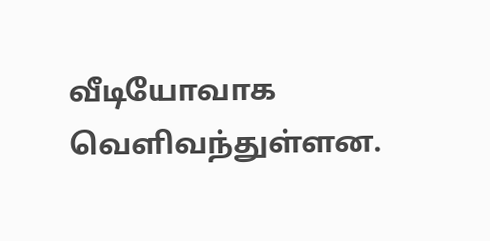வீடியோவாக வெளிவந்துள்ளன.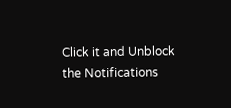Click it and Unblock the Notifications